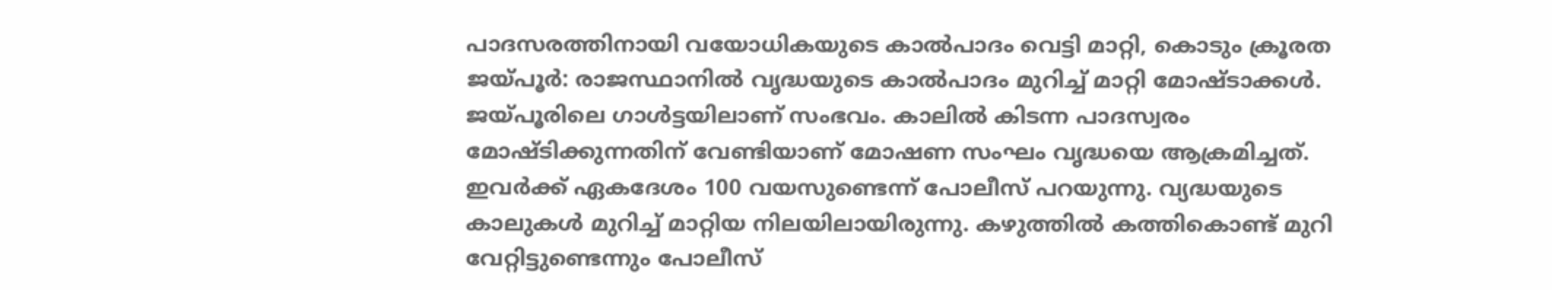പാദസരത്തിനായി വയോധികയുടെ കാൽപാദം വെട്ടി മാറ്റി, കൊടും ക്രൂരത
ജയ്പൂർ: രാജസ്ഥാനിൽ വൃദ്ധയുടെ കാൽപാദം മുറിച്ച് മാറ്റി മോഷ്ടാക്കൾ. ജയ്പൂരിലെ ഗാൾട്ടയിലാണ് സംഭവം. കാലിൽ കിടന്ന പാദസ്വരം മോഷ്ടിക്കുന്നതിന് വേണ്ടിയാണ് മോഷണ സംഘം വൃദ്ധയെ ആക്രമിച്ചത്.
ഇവർക്ക് ഏകദേശം 100 വയസുണ്ടെന്ന് പോലീസ് പറയുന്നു. വ്യദ്ധയുടെ കാലുകൾ മുറിച്ച് മാറ്റിയ നിലയിലായിരുന്നു. കഴുത്തിൽ കത്തികൊണ്ട് മുറി വേറ്റിട്ടുണ്ടെന്നും പോലീസ്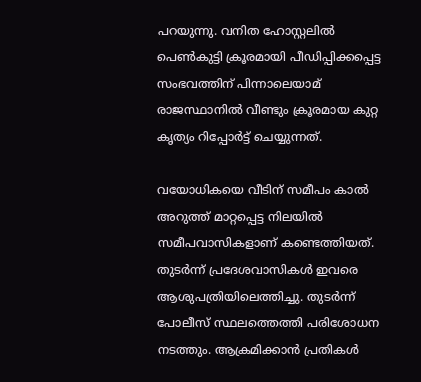പറയുന്നു. വനിത ഹോസ്റ്റലിൽ പെൺകുട്ടി ക്രൂരമായി പീഡിപ്പിക്കപ്പെട്ട സംഭവത്തിന് പിന്നാലെയാമ് രാജസ്ഥാനിൽ വീണ്ടും ക്രൂരമായ കുറ്റ കൃത്യം റിപ്പോർട്ട് ചെയ്യുന്നത്.

വയോധികയെ വീടിന് സമീപം കാൽ അറുത്ത് മാറ്റപ്പെട്ട നിലയിൽ സമീപവാസികളാണ് കണ്ടെത്തിയത്. തുടർന്ന് പ്രദേശവാസികൾ ഇവരെ ആശുപത്രിയിലെത്തിച്ചു. തുടർന്ന് പോലീസ് സ്ഥലത്തെത്തി പരിശോധന നടത്തും. ആക്രമിക്കാൻ പ്രതികൾ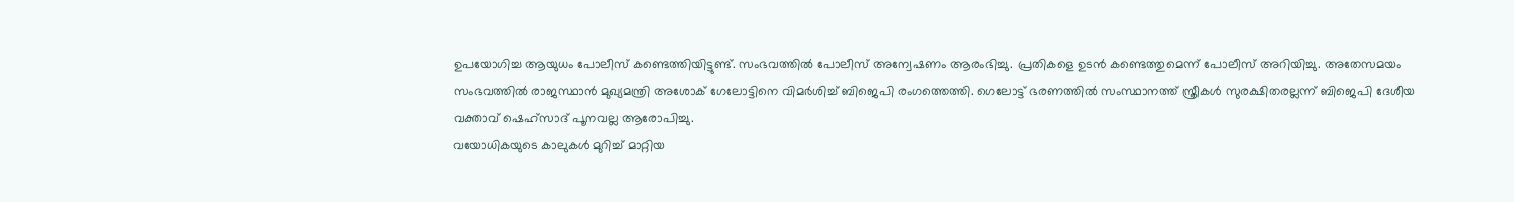ഉപയോഗിച്ച ആയുധം പോലീസ് കണ്ടെത്തിയിട്ടുണ്ട്. സംഭവത്തിൽ പോലീസ് അന്വേഷണം ആരംഭിച്ചു. പ്രതികളെ ഉടൻ കണ്ടെത്തുമെന്ന് പോലീസ് അറിയിച്ചു. അതേസമയം സംഭവത്തിൽ രാജസ്ഥാൻ മുഖ്യമന്ത്രി അശോക് ഗേലോട്ടിനെ വിമർശിച്ച് ബിജെപി രംഗത്തെത്തി. ഗെലോട്ട് ഭരണത്തിൽ സംസ്ഥാനത്ത് സ്ത്രീകൾ സുരക്ഷിതരല്ലന്ന് ബിജെപി ദേശീയ വക്താവ് ഷെഹ്സാദ് പൂനവല്ല ആരോപിച്ചു.
വയോധികയുടെ കാലുകൾ മുറിച്ച് മാറ്റിയ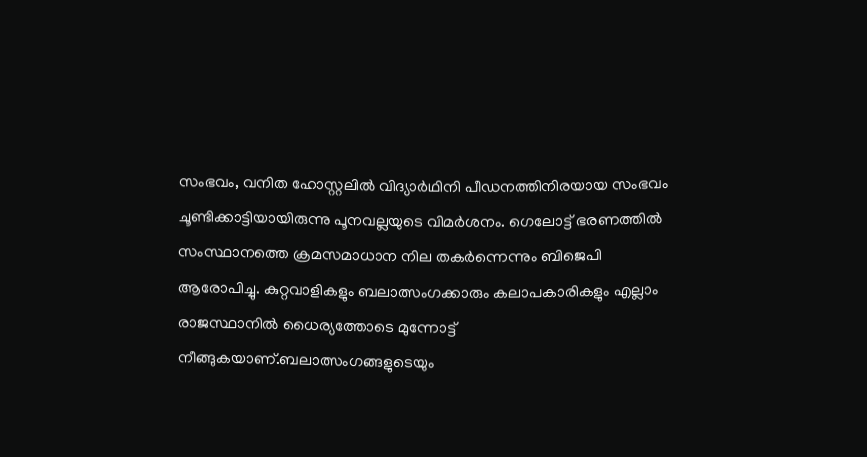സംഭവം, വനിത ഹോസ്റ്റലിൽ വിദ്യാർഥിനി പീഡനത്തിനിരയായ സംഭവം ചൂണ്ടിക്കാട്ടിയായിരുന്നു പൂനവല്ലയുടെ വിമർശനം. ഗെലോട്ട് ഭരണത്തിൽ സംസ്ഥാനത്തെ ക്രമസമാധാന നില തകർന്നെന്നും ബിജെപി ആരോപിച്ചു. കുറ്റവാളികളും ബലാത്സംഗക്കാരും കലാപകാരികളും എല്ലാം രാജസ്ഥാനിൽ ധൈര്യത്തോടെ മുന്നോട്ട് നീങ്ങുകയാണ്.ബലാത്സംഗങ്ങളുടെയും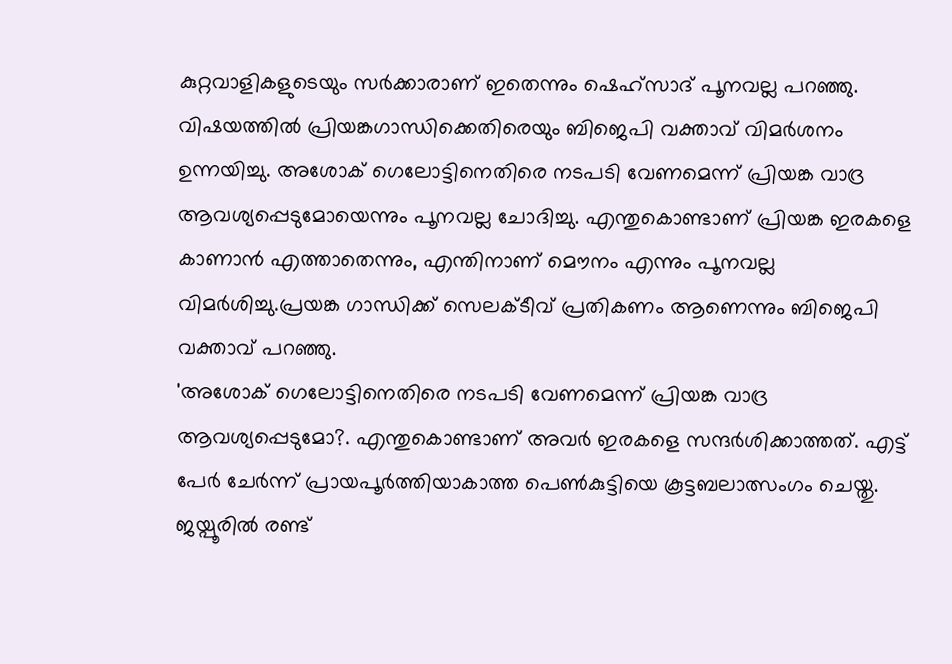കുറ്റവാളികളുടെയും സർക്കാരാണ് ഇതെന്നും ഷെഹ്സാദ് പൂനവല്ല പറഞ്ഞു.
വിഷയത്തിൽ പ്രിയങ്കഗാന്ധിക്കെതിരെയും ബിജെപി വക്താവ് വിമർശനം ഉന്നയിച്ചു. അശോക് ഗെലോട്ടിനെതിരെ നടപടി വേണമെന്ന് പ്രിയങ്ക വാദ്ര ആവശ്യപ്പെടുമോയെന്നും പൂനവല്ല ചോദിച്ചു. എന്തുകൊണ്ടാണ് പ്രിയങ്ക ഇരകളെ കാണാൻ എത്താതെന്നും, എന്തിനാണ് മൌനം എന്നും പൂനവല്ല വിമർശിച്ചു.പ്രയങ്ക ഗാന്ധിക്ക് സെലക്ടീവ് പ്രതികണം ആണെന്നും ബിജെപി വക്താവ് പറഞ്ഞു.
'അശോക് ഗെലോട്ടിനെതിരെ നടപടി വേണമെന്ന് പ്രിയങ്ക വാദ്ര ആവശ്യപ്പെടുമോ?. എന്തുകൊണ്ടാണ് അവർ ഇരകളെ സന്ദർശിക്കാത്തത്. എട്ട് പേർ ചേർന്ന് പ്രായപൂർത്തിയാകാത്ത പെൺകുട്ടിയെ കൂട്ടബലാത്സംഗം ചെയ്തു. ജയ്പൂരിൽ രണ്ട്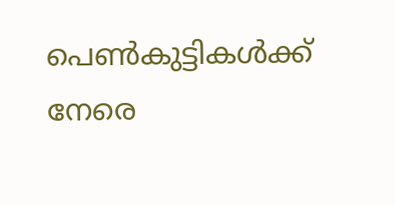പെൺകുട്ടികൾക്ക് നേരെ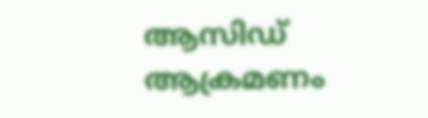ആസിഡ് ആക്രമണം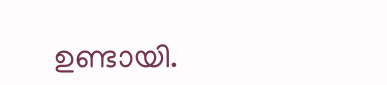ഉണ്ടായി.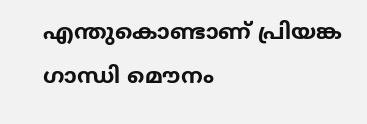എന്തുകൊണ്ടാണ് പ്രിയങ്ക ഗാന്ധി മൌനം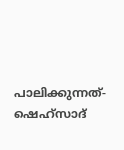പാലിക്കുന്നത്- ഷെഹ്സാദ്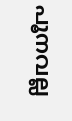പൂനവല്ല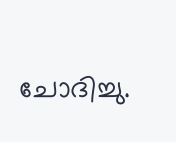ചോദിച്ചു.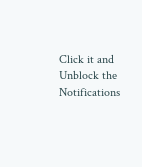Click it and Unblock the Notifications